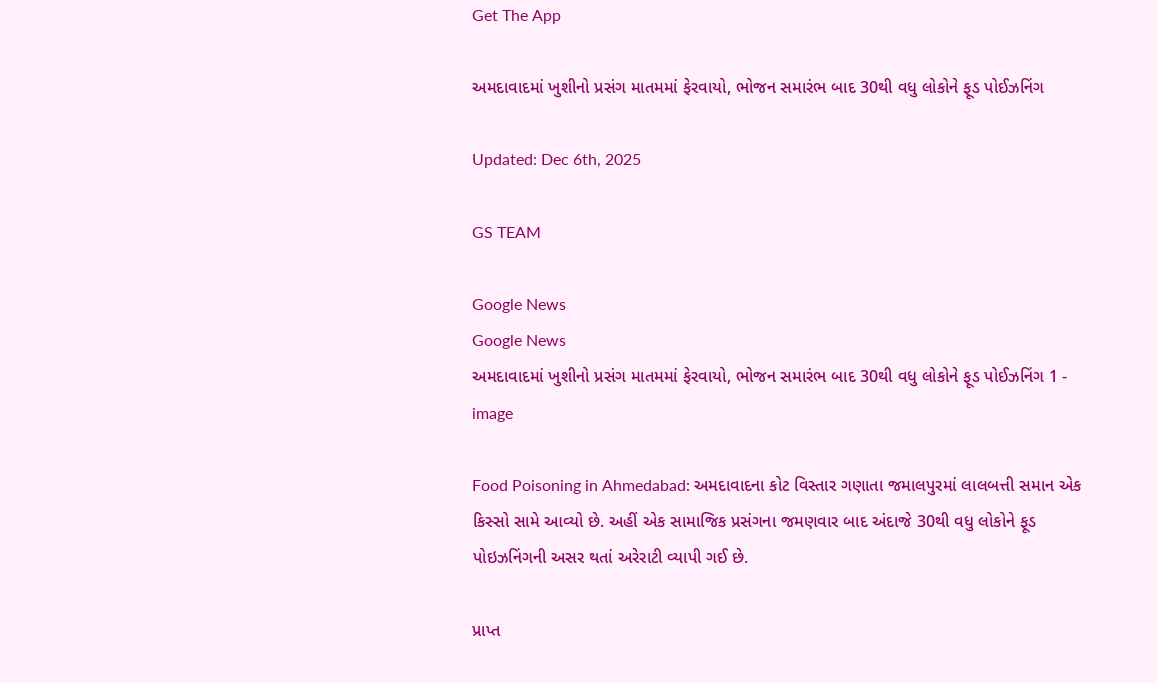Get The App

અમદાવાદમાં ખુશીનો પ્રસંગ માતમમાં ફેરવાયો, ભોજન સમારંભ બાદ 30થી વધુ લોકોને ફૂડ પોઈઝનિંગ

Updated: Dec 6th, 2025

GS TEAM

Google News
Google News
અમદાવાદમાં ખુશીનો પ્રસંગ માતમમાં ફેરવાયો, ભોજન સમારંભ બાદ 30થી વધુ લોકોને ફૂડ પોઈઝનિંગ 1 - image

Food Poisoning in Ahmedabad: અમદાવાદના કોટ વિસ્તાર ગણાતા જમાલપુરમાં લાલબત્તી સમાન એક કિસ્સો સામે આવ્યો છે. અહીં એક સામાજિક પ્રસંગના જમણવાર બાદ અંદાજે 30થી વધુ લોકોને ફૂડ પોઇઝનિંગની અસર થતાં અરેરાટી વ્યાપી ગઈ છે.

પ્રાપ્ત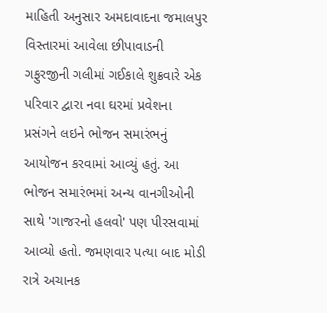માહિતી અનુસાર અમદાવાદના જમાલપુર વિસ્તારમાં આવેલા છીપાવાડની ગફુરજીની ગલીમાં ગઈકાલે શુક્રવારે એક પરિવાર દ્વારા નવા ઘરમાં પ્રવેશના પ્રસંગને લઇને ભોજન સમારંભનું આયોજન કરવામાં આવ્યું હતું. આ ભોજન સમારંભમાં અન્ય વાનગીઓની સાથે 'ગાજરનો હલવો' પણ પીરસવામાં આવ્યો હતો. જમણવાર પત્યા બાદ મોડી રાત્રે અચાનક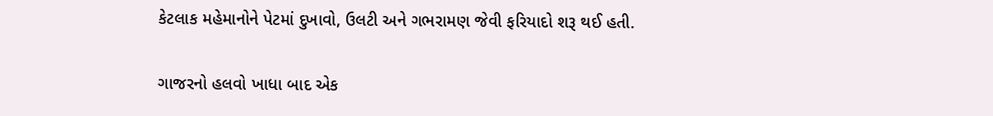કેટલાક મહેમાનોને પેટમાં દુખાવો, ઉલટી અને ગભરામણ જેવી ફરિયાદો શરૂ થઈ હતી.

ગાજરનો હલવો ખાધા બાદ એક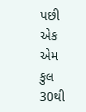પછી એક એમ કુલ 30થી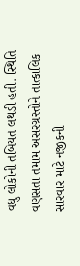વધુ લોકોની તબિયત લથડી હતી. સ્થિતિ વણસતા તમામ અસરગ્રસ્તોને તાત્કાલિક સારવાર માટે નજીકની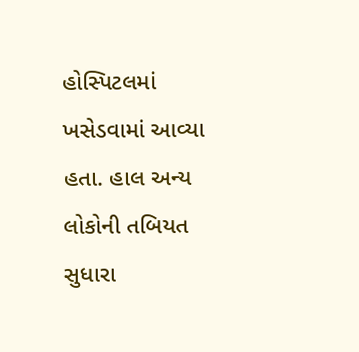હોસ્પિટલમાં ખસેડવામાં આવ્યા હતા. હાલ અન્ય લોકોની તબિયત સુધારા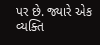પર છે. જ્યારે એક વ્યક્તિ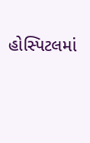હોસ્પિટલમાં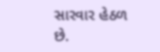સારવાર હેઠળ છે.